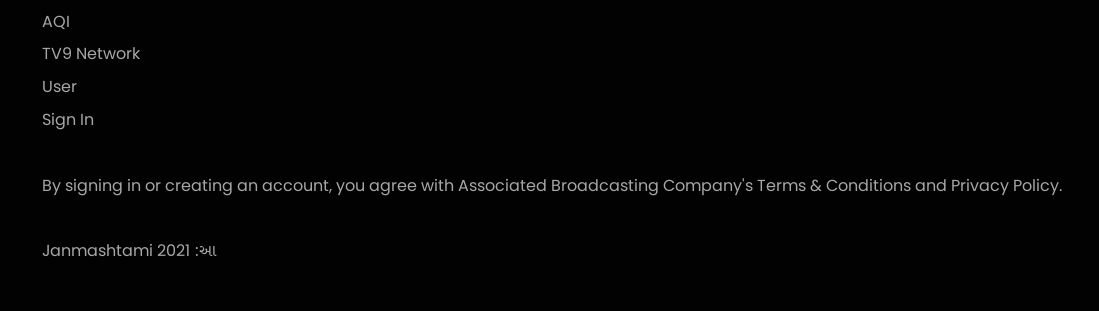AQI
TV9 Network
User
Sign In

By signing in or creating an account, you agree with Associated Broadcasting Company's Terms & Conditions and Privacy Policy.

Janmashtami 2021 :આ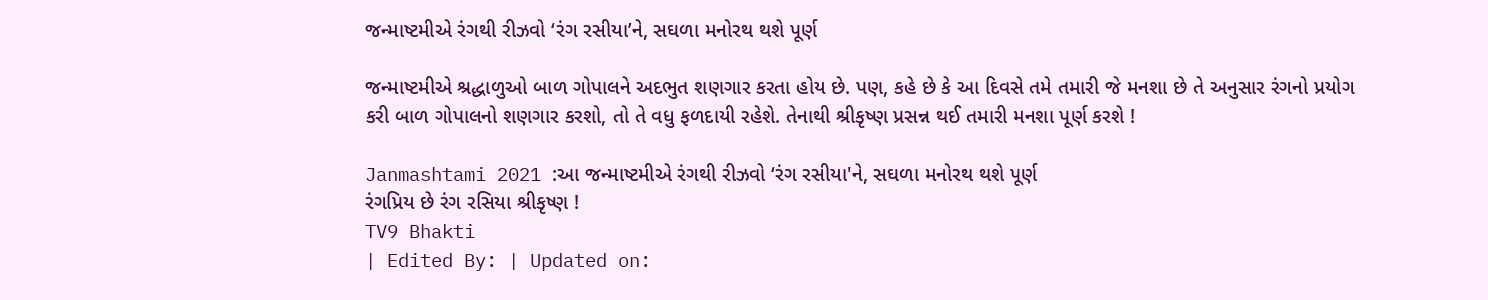જન્માષ્ટમીએ રંગથી રીઝવો ‘રંગ રસીયા’ને, સઘળા મનોરથ થશે પૂર્ણ

જન્માષ્ટમીએ શ્રદ્ધાળુઓ બાળ ગોપાલને અદભુત શણગાર કરતા હોય છે. પણ, કહે છે કે આ દિવસે તમે તમારી જે મનશા છે તે અનુસાર રંગનો પ્રયોગ કરી બાળ ગોપાલનો શણગાર કરશો, તો તે વધુ ફળદાયી રહેશે. તેનાથી શ્રીકૃષ્ણ પ્રસન્ન થઈ તમારી મનશા પૂર્ણ કરશે !

Janmashtami 2021 :આ જન્માષ્ટમીએ રંગથી રીઝવો ‘રંગ રસીયા'ને, સઘળા મનોરથ થશે પૂર્ણ
રંગપ્રિય છે રંગ રસિયા શ્રીકૃષ્ણ !
TV9 Bhakti
| Edited By: | Updated on: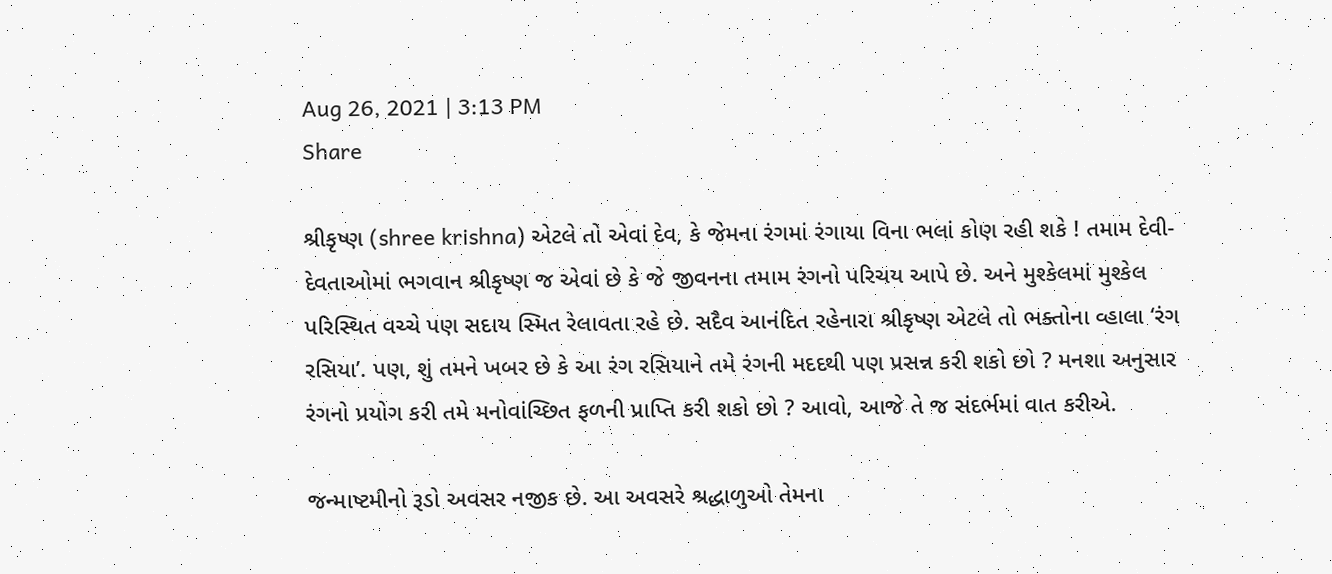Aug 26, 2021 | 3:13 PM
Share

શ્રીકૃષ્ણ (shree krishna) એટલે તો એવાં દેવ, કે જેમના રંગમાં રંગાયા વિના ભલાં કોણ રહી શકે ! તમામ દેવી-દેવતાઓમાં ભગવાન શ્રીકૃષ્ણ જ એવાં છે કે જે જીવનના તમામ રંગનો પરિચય આપે છે. અને મુશ્કેલમાં મુશ્કેલ પરિસ્થિત વચ્ચે પણ સદાય સ્મિત રેલાવતા રહે છે. સદૈવ આનંદિત રહેનારા શ્રીકૃષ્ણ એટલે તો ભક્તોના વ્હાલા ‘રંગ રસિયા’. પણ, શું તમને ખબર છે કે આ રંગ રસિયાને તમે રંગની મદદથી પણ પ્રસન્ન કરી શકો છો ? મનશા અનુસાર રંગનો પ્રયોગ કરી તમે મનોવાંચ્છિત ફળની પ્રાપ્તિ કરી શકો છો ? આવો, આજે તે જ સંદર્ભમાં વાત કરીએ.

જન્માષ્ટમીનો રૂડો અવસર નજીક છે. આ અવસરે શ્રદ્ધાળુઓ તેમના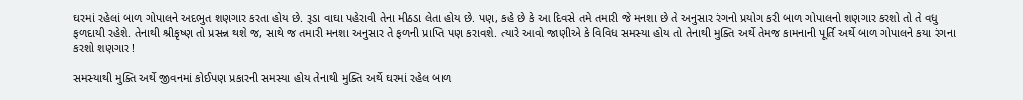ઘરમાં રહેલાં બાળ ગોપાલને અદભુત શણગાર કરતા હોય છે. રૂડા વાઘા પહેરાવી તેના મીઠડા લેતા હોય છે. પણ, કહે છે કે આ દિવસે તમે તમારી જે મનશા છે તે અનુસાર રંગનો પ્રયોગ કરી બાળ ગોપાલનો શણગાર કરશો તો તે વધુ ફળદાયી રહેશે. તેનાથી શ્રીકૃષ્ણ તો પ્રસન્ન થશે જ, સાથે જ તમારી મનશા અનુસાર તે ફળની પ્રાપ્તિ પણ કરાવશે. ત્યારે આવો જાણીએ કે વિવિધ સમસ્યા હોય તો તેનાથી મુક્તિ અર્થે તેમજ કામનાની પૂર્તિ અર્થે બાળ ગોપાલને કયા રંગના કરશો શણગાર !

સમસ્યાથી મુક્તિ અર્થે જીવનમાં કોઈપણ પ્રકારની સમસ્યા હોય તેનાથી મુક્તિ અર્થે ઘરમાં રહેલ બાળ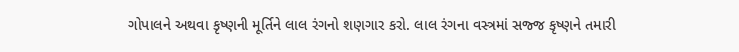ગોપાલને અથવા કૃષ્ણની મૂર્તિને લાલ રંગનો શણગાર કરો. લાલ રંગના વસ્ત્રમાં સજ્જ કૃષ્ણને તમારી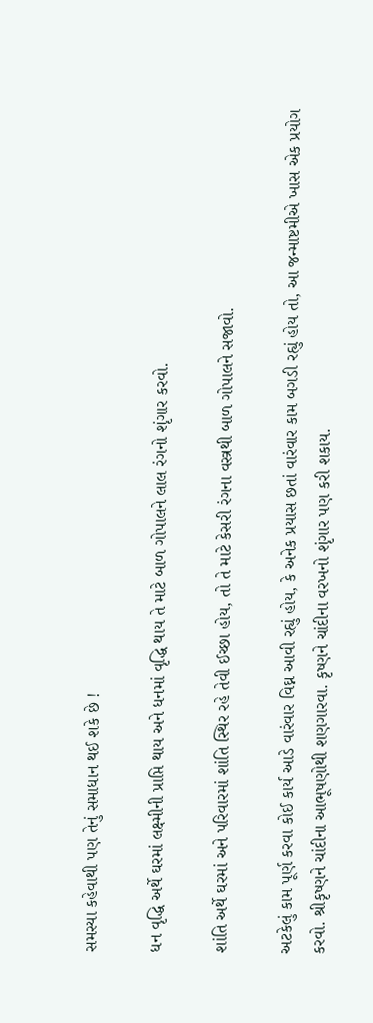સમસ્યા કહેવાથી પણ તેનું સમાધાન થઈ શકે છે !

ધન વૃદ્ધિ અર્થે ઘરમાં લક્ષ્મીની પ્રાપ્તિ થાય અને ધનમાં વૃદ્ધિ થાય તે માટે બાળ ગોપાલને લાલ રંગનો શૃંગાર કરવો.

શાંતિ અર્થે ઘરમાં અને પરિવારમાં શાંતિ સ્થિર રહે તેવી ઈચ્છા હોય, તો તે માટે કેસરી રંગના વસ્ત્રથી બાળ ગોપાલને સજાવો.

અટકેલું કામ પૂર્ણ કરવા કોઈ કાર્ય આડે વારંવાર વિઘ્ન આવી રહ્યું હોય, કે અનેક પ્રયાસ છતાં વારંવાર કામ બગડી રહ્યું હોય તો, આ જન્માષ્ટમીએ ખાસ એક પ્રયોગ કરવો. શ્રીકૃષ્ણને ચાંદીના આભૂષણોથી શણગારવા. કૃષ્ણને ચાંદીના વરખનો શૃંગાર પણ કરી શકાય.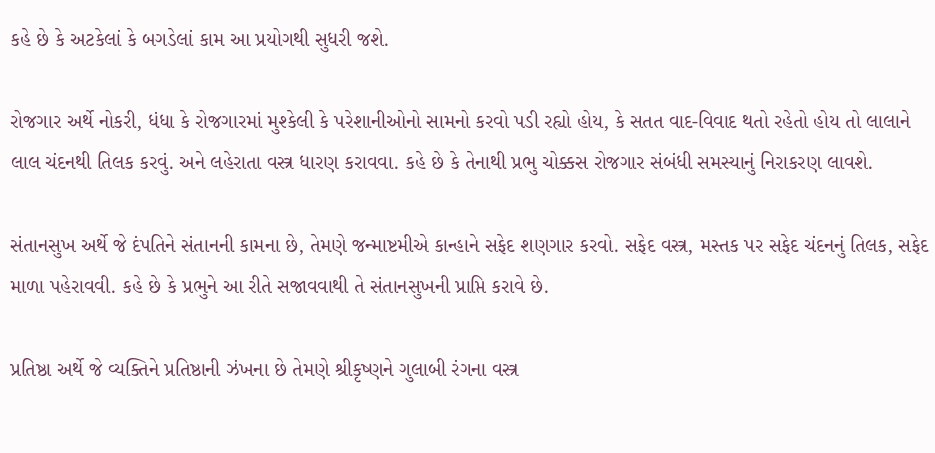કહે છે કે અટકેલાં કે બગડેલાં કામ આ પ્રયોગથી સુધરી જશે.

રોજગાર અર્થે નોકરી, ધંધા કે રોજગારમાં મુશ્કેલી કે પરેશાનીઓનો સામનો કરવો પડી રહ્યો હોય, કે સતત વાદ-વિવાદ થતો રહેતો હોય તો લાલાને લાલ ચંદનથી તિલક કરવું. અને લહેરાતા વસ્ત્ર ધારણ કરાવવા. કહે છે કે તેનાથી પ્રભુ ચોક્કસ રોજગાર સંબંધી સમસ્યાનું નિરાકરણ લાવશે.

સંતાનસુખ અર્થે જે દંપતિને સંતાનની કામના છે, તેમણે જન્માષ્ટમીએ કાન્હાને સફેદ શણગાર કરવો. સફેદ વસ્ત્ર, મસ્તક પર સફેદ ચંદનનું તિલક, સફેદ માળા પહેરાવવી. કહે છે કે પ્રભુને આ રીતે સજાવવાથી તે સંતાનસુખની પ્રાપ્તિ કરાવે છે.

પ્રતિષ્ઠા અર્થે જે વ્યક્તિને પ્રતિષ્ઠાની ઝંખના છે તેમણે શ્રીકૃષ્ણને ગુલાબી રંગના વસ્ત્ર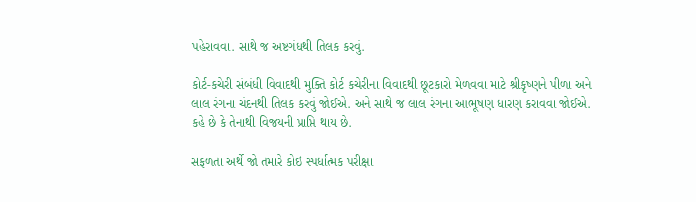પહેરાવવા. સાથે જ અષ્ટગંધથી તિલક કરવું.

કોર્ટ-કચેરી સંબંધી વિવાદથી મુક્તિ કોર્ટ કચેરીના વિવાદથી છૂટકારો મેળવવા માટે શ્રીકૃષ્ણને પીળા અને લાલ રંગના ચંદનથી તિલક કરવું જોઈએ. અને સાથે જ લાલ રંગના આભૂષણ ધારણ કરાવવા જોઈએ. કહે છે કે તેનાથી વિજયની પ્રાપ્તિ થાય છે.

સફળતા અર્થે જો તમારે કોઇ સ્પર્ધાત્મક પરીક્ષા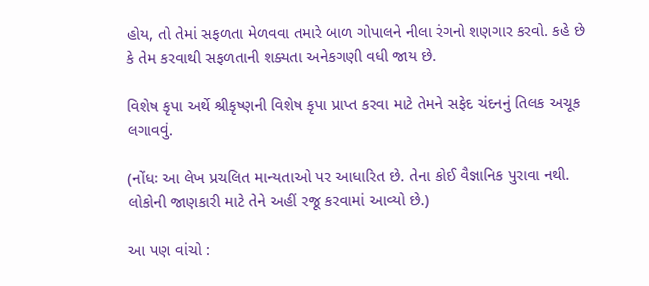હોય, તો તેમાં સફળતા મેળવવા તમારે બાળ ગોપાલને નીલા રંગનો શણગાર કરવો. કહે છે કે તેમ કરવાથી સફળતાની શક્યતા અનેકગણી વધી જાય છે.

વિશેષ કૃપા અર્થે શ્રીકૃષ્ણની વિશેષ કૃપા પ્રાપ્ત કરવા માટે તેમને સફેદ ચંદનનું તિલક અચૂક લગાવવું.

(નોંધઃ આ લેખ પ્રચલિત માન્યતાઓ પર આધારિત છે. તેના કોઈ વૈજ્ઞાનિક પુરાવા નથી. લોકોની જાણકારી માટે તેને અહીં રજૂ કરવામાં આવ્યો છે.)

આ પણ વાંચો :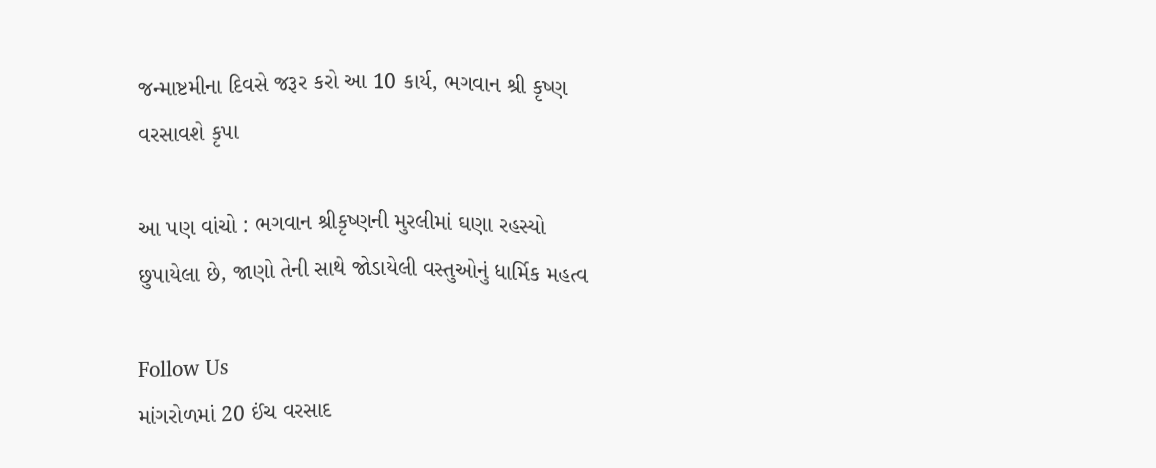જન્માષ્ટમીના દિવસે જરૂર કરો આ 10 કાર્ય, ભગવાન શ્રી કૃષ્ણ વરસાવશે કૃપા

આ પણ વાંચો : ભગવાન શ્રીકૃષ્ણની મુરલીમાં ઘણા રહસ્યો છુપાયેલા છે, જાણો તેની સાથે જોડાયેલી વસ્તુઓનું ધાર્મિક મહત્વ

Follow Us
માંગરોળમાં 20 ઈંચ વરસાદ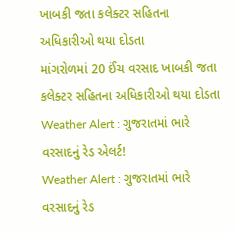ખાબકી જતા કલેક્ટર સહિતના અધિકારીઓ થયા દોડતા
માંગરોળમાં 20 ઈંચ વરસાદ ખાબકી જતા કલેક્ટર સહિતના અધિકારીઓ થયા દોડતા
Weather Alert : ગુજરાતમાં ભારે વરસાદનું રેડ એલર્ટ!
Weather Alert : ગુજરાતમાં ભારે વરસાદનું રેડ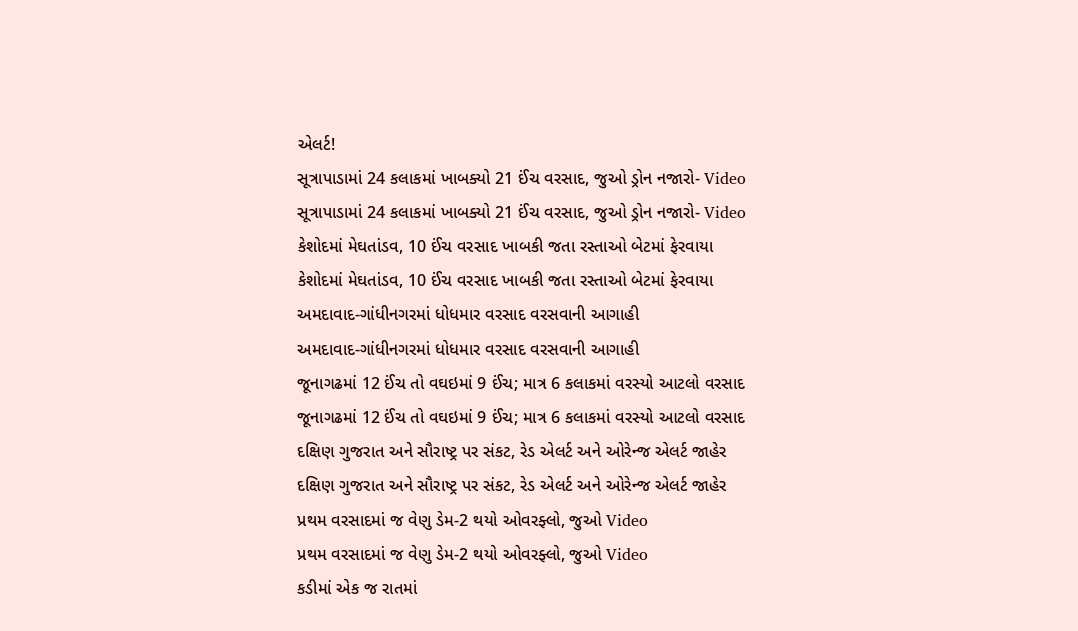એલર્ટ!
સૂત્રાપાડામાં 24 કલાકમાં ખાબક્યો 21 ઈંચ વરસાદ, જુઓ ડ્રોન નજારો- Video
સૂત્રાપાડામાં 24 કલાકમાં ખાબક્યો 21 ઈંચ વરસાદ, જુઓ ડ્રોન નજારો- Video
કેશોદમાં મેઘતાંડવ, 10 ઈંચ વરસાદ ખાબકી જતા રસ્તાઓ બેટમાં ફેરવાયા
કેશોદમાં મેઘતાંડવ, 10 ઈંચ વરસાદ ખાબકી જતા રસ્તાઓ બેટમાં ફેરવાયા
અમદાવાદ-ગાંધીનગરમાં ધોધમાર વરસાદ વરસવાની આગાહી
અમદાવાદ-ગાંધીનગરમાં ધોધમાર વરસાદ વરસવાની આગાહી
જૂનાગઢમાં 12 ઈંચ તો વઘઇમાં 9 ઈંચ; માત્ર 6 કલાકમાં વરસ્યો આટલો વરસાદ
જૂનાગઢમાં 12 ઈંચ તો વઘઇમાં 9 ઈંચ; માત્ર 6 કલાકમાં વરસ્યો આટલો વરસાદ
દક્ષિણ ગુજરાત અને સૌરાષ્ટ્ર પર સંકટ, રેડ એલર્ટ અને ઓરેન્જ એલર્ટ જાહેર
દક્ષિણ ગુજરાત અને સૌરાષ્ટ્ર પર સંકટ, રેડ એલર્ટ અને ઓરેન્જ એલર્ટ જાહેર
પ્રથમ વરસાદમાં જ વેણુ ડેમ-2 થયો ઓવરફ્લો, જુઓ Video
પ્રથમ વરસાદમાં જ વેણુ ડેમ-2 થયો ઓવરફ્લો, જુઓ Video
કડીમાં એક જ રાતમાં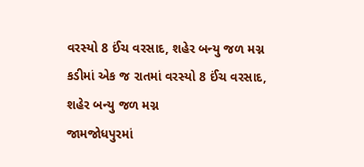વરસ્યો 8 ઈંચ વરસાદ, શહેર બન્યુ જળ મગ્ન
કડીમાં એક જ રાતમાં વરસ્યો 8 ઈંચ વરસાદ, શહેર બન્યુ જળ મગ્ન
જામજોધપુરમાં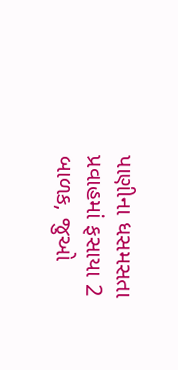પાણીના ધસમસતા પ્રવાહમાં ફસાયા 2 બાળક, જુઓ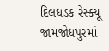દિલધડક રેસ્ક્યૂ
જામજોધપુરમાં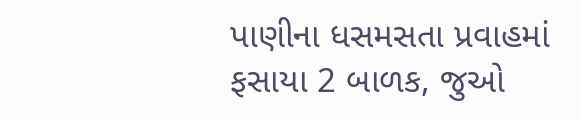પાણીના ધસમસતા પ્રવાહમાં ફસાયા 2 બાળક, જુઓ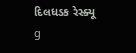દિલધડક રેસ્ક્યૂ
g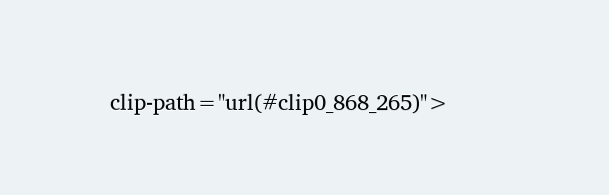clip-path="url(#clip0_868_265)">